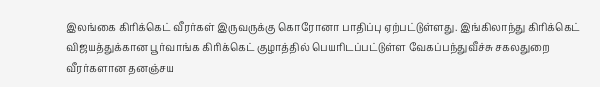இலங்கை கிரிக்கெட் வீரர்கள் இருவருக்கு கொரோனா பாதிப்பு ஏற்பட்டுள்ளது. இங்கிலாந்து கிரிக்கெட் விஜயத்துக்கான பூர்வாங்க கிரிக்கெட் குழாத்தில் பெயரிடப்பட்டுள்ள வேகப்பந்துவீச்சு சகலதுறை வீரர்களான தனஞ்சய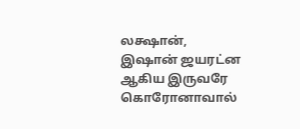லக்ஷான், இஷான் ஜயரட்ன ஆகிய இருவரே கொரோனாவால்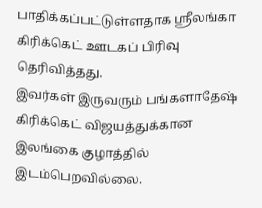பாதிக்கப்பட்டுள்ளதாக ஸ்ரீலங்கா கிரிக்கெட் ஊடகப் பிரிவு தெரிவித்தது.
இவர்கள் இருவரும் பங்களாதேஷ் கிரிக்கெட் விஜயத்துக்கான இலங்கை குழாத்தில் இடம்பெறவில்லை.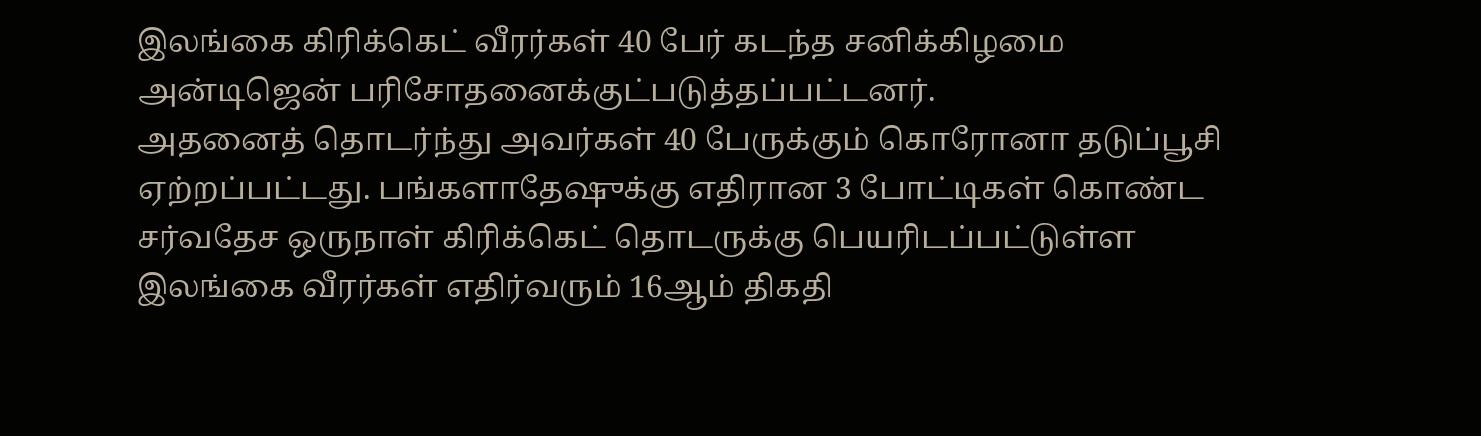இலங்கை கிரிக்கெட் வீரர்கள் 40 பேர் கடந்த சனிக்கிழமை அன்டிஜென் பரிசோதனைக்குட்படுத்தப்பட்டனர்.
அதனைத் தொடர்ந்து அவர்கள் 40 பேருக்கும் கொரோனா தடுப்பூசி ஏற்றப்பட்டது. பங்களாதேஷுக்கு எதிரான 3 போட்டிகள் கொண்ட சர்வதேச ஒருநாள் கிரிக்கெட் தொடருக்கு பெயரிடப்பட்டுள்ள இலங்கை வீரர்கள் எதிர்வரும் 16ஆம் திகதி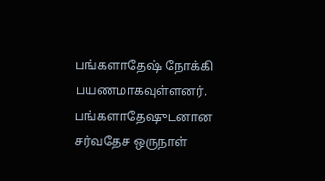பங்களாதேஷ் நோக்கி பயணமாகவுள்ளனர். பங்களாதேஷுடனான சர்வதேச ஒருநாள்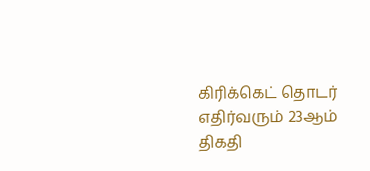கிரிக்கெட் தொடர் எதிர்வரும் 23ஆம் திகதி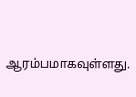ஆரம்பமாகவுள்ளது.